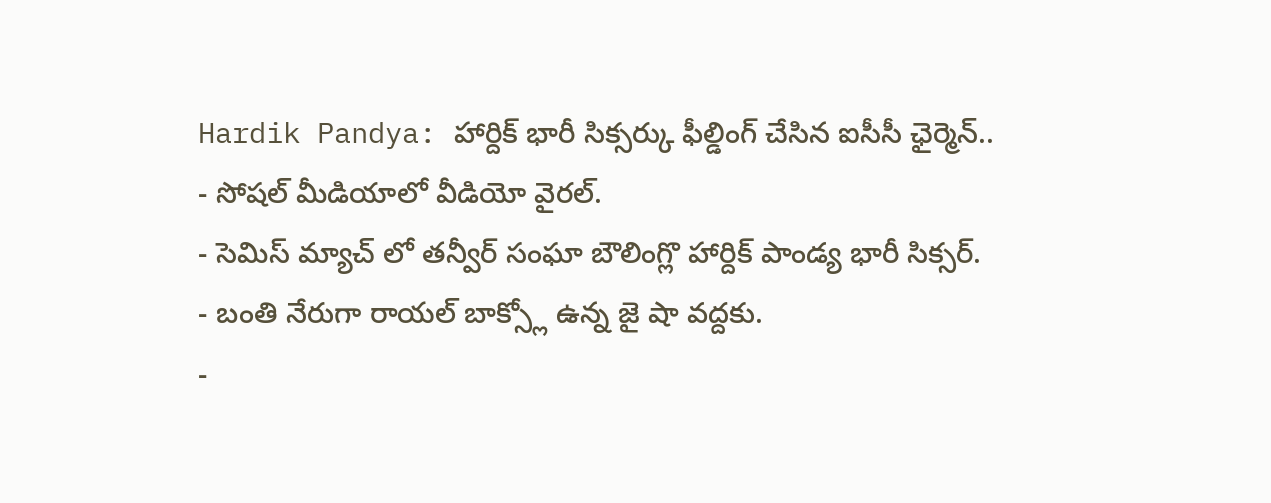Hardik Pandya: హార్దిక్ భారీ సిక్సర్కు ఫీల్డింగ్ చేసిన ఐసీసీ ఛైర్మెన్..
- సోషల్ మీడియాలో వీడియో వైరల్.
- సెమిస్ మ్యాచ్ లో తన్వీర్ సంఘా బౌలింగ్లొ హార్దిక్ పాండ్య భారీ సిక్సర్.
- బంతి నేరుగా రాయల్ బాక్స్లో ఉన్న జై షా వద్దకు.
-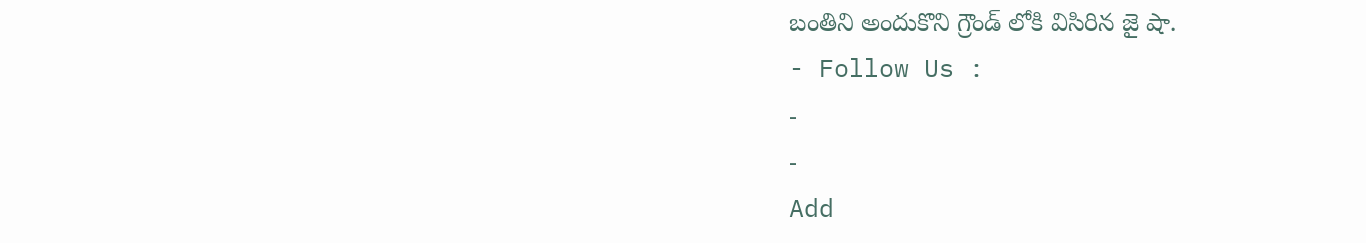బంతిని అందుకొని గ్రౌండ్ లోకి విసిరిన జై షా.
- Follow Us :
-
-
Add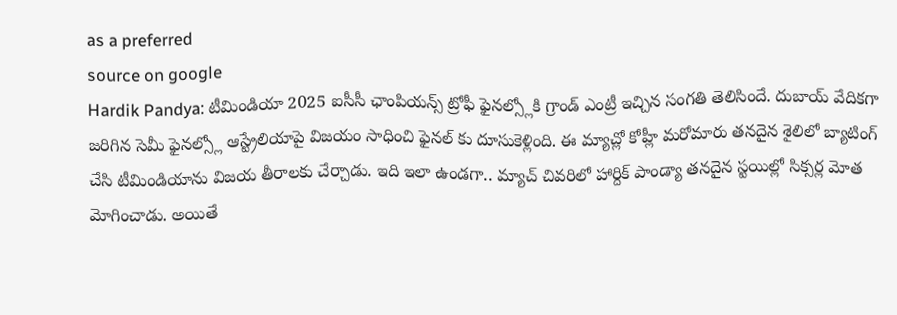as a preferred
source on google
Hardik Pandya: టీమిండియా 2025 ఐసీసీ ఛాంపియన్స్ ట్రోఫీ ఫైనల్స్లోకి గ్రాండ్ ఎంట్రీ ఇచ్చిన సంగతి తెలిసిందే. దుబాయ్ వేదికగా జరిగిన సెమీ ఫైనల్స్లో ఆస్ట్రేలియాపై విజయం సాధించి ఫైనల్ కు దూసుకెళ్లింది. ఈ మ్యాచ్లో కోహ్లీ మరోమారు తనదైన శైలిలో బ్యాటింగ్ చేసి టీమిండియాను విజయ తీరాలకు చేర్చాడు. ఇది ఇలా ఉండగా.. మ్యాచ్ చివరిలో హార్దిక్ పాండ్యా తనదైన స్టయిల్లో సిక్సర్ల మోత మోగించాడు. అయితే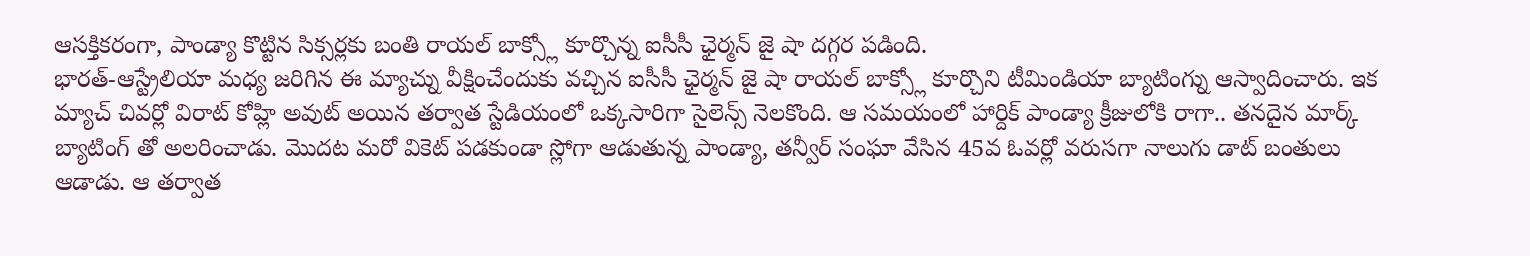ఆసక్తికరంగా, పాండ్యా కొట్టిన సిక్సర్లకు బంతి రాయల్ బాక్స్లో కూర్చొన్న ఐసీసీ ఛైర్మన్ జై షా దగ్గర పడింది.
భారత్-ఆస్ట్రేలియా మధ్య జరిగిన ఈ మ్యాచ్ను వీక్షించేందుకు వచ్చిన ఐసీసీ ఛైర్మన్ జై షా రాయల్ బాక్స్లో కూర్చొని టీమిండియా బ్యాటింగ్ను ఆస్వాదించారు. ఇక మ్యాచ్ చివర్లో విరాట్ కోహ్లి అవుట్ అయిన తర్వాత స్టేడియంలో ఒక్కసారిగా సైలెన్స్ నెలకొంది. ఆ సమయంలో హార్దిక్ పాండ్యా క్రీజులోకి రాగా.. తనదైన మార్క్ బ్యాటింగ్ తో అలరించాడు. మొదట మరో వికెట్ పడకుండా స్లోగా ఆడుతున్న పాండ్యా, తన్వీర్ సంఘా వేసిన 45వ ఓవర్లో వరుసగా నాలుగు డాట్ బంతులు ఆడాడు. ఆ తర్వాత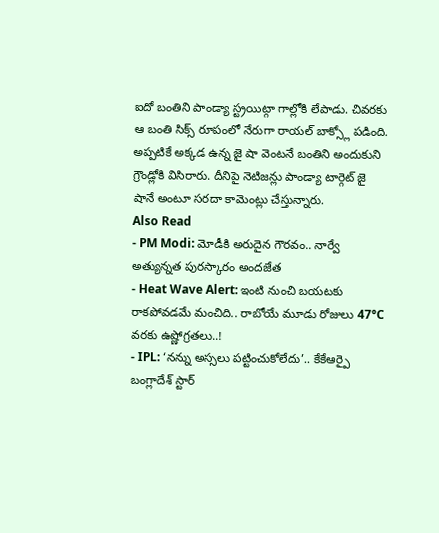ఐదో బంతిని పాండ్యా స్ట్రయిట్గా గాల్లోకి లేపాడు. చివరకు ఆ బంతి సిక్స్ రూపంలో నేరుగా రాయల్ బాక్స్లో పడింది. అప్పటికే అక్కడ ఉన్న జై షా వెంటనే బంతిని అందుకుని గ్రౌండ్లోకి విసిరారు. దీనిపై నెటిజన్లు పాండ్యా టార్గెట్ జై షానే అంటూ సరదా కామెంట్లు చేస్తున్నారు.
Also Read
- PM Modi: మోడీకి అరుదైన గౌరవం.. నార్వే అత్యున్నత పురస్కారం అందజేత
- Heat Wave Alert: ఇంటి నుంచి బయటకు రాకపోవడమే మంచిది.. రాబోయే మూడు రోజులు 47°C వరకు ఉష్ణోగ్రతలు..!
- IPL: ‘నన్ను అస్సలు పట్టించుకోలేదు’.. కేకేఆర్పై బంగ్లాదేశ్ స్టార్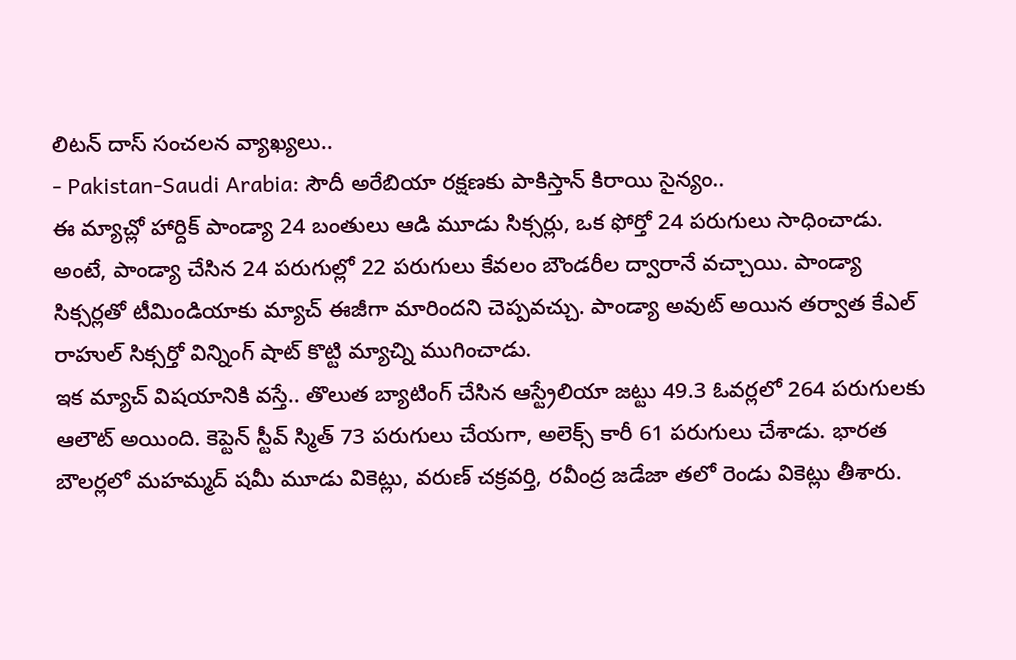లిటన్ దాస్ సంచలన వ్యాఖ్యలు..
- Pakistan-Saudi Arabia: సౌదీ అరేబియా రక్షణకు పాకిస్తాన్ కిరాయి సైన్యం..
ఈ మ్యాచ్లో హార్దిక్ పాండ్యా 24 బంతులు ఆడి మూడు సిక్సర్లు, ఒక ఫోర్తో 24 పరుగులు సాధించాడు. అంటే, పాండ్యా చేసిన 24 పరుగుల్లో 22 పరుగులు కేవలం బౌండరీల ద్వారానే వచ్చాయి. పాండ్యా సిక్సర్లతో టీమిండియాకు మ్యాచ్ ఈజీగా మారిందని చెప్పవచ్చు. పాండ్యా అవుట్ అయిన తర్వాత కేఎల్ రాహుల్ సిక్సర్తో విన్నింగ్ షాట్ కొట్టి మ్యాచ్ని ముగించాడు.
ఇక మ్యాచ్ విషయానికి వస్తే.. తొలుత బ్యాటింగ్ చేసిన ఆస్ట్రేలియా జట్టు 49.3 ఓవర్లలో 264 పరుగులకు ఆలౌట్ అయింది. కెప్టెన్ స్టీవ్ స్మిత్ 73 పరుగులు చేయగా, అలెక్స్ కారీ 61 పరుగులు చేశాడు. భారత బౌలర్లలో మహమ్మద్ షమీ మూడు వికెట్లు, వరుణ్ చక్రవర్తి, రవీంద్ర జడేజా తలో రెండు వికెట్లు తీశారు.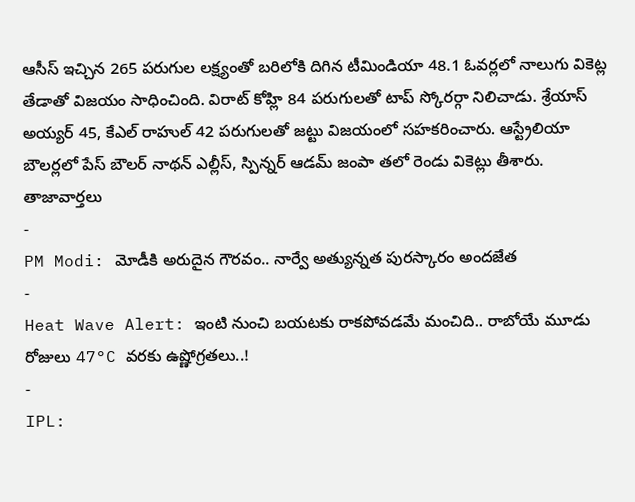ఆసీస్ ఇచ్చిన 265 పరుగుల లక్ష్యంతో బరిలోకి దిగిన టీమిండియా 48.1 ఓవర్లలో నాలుగు వికెట్ల తేడాతో విజయం సాధించింది. విరాట్ కోహ్లి 84 పరుగులతో టాప్ స్కోరర్గా నిలిచాడు. శ్రేయాస్ అయ్యర్ 45, కేఎల్ రాహుల్ 42 పరుగులతో జట్టు విజయంలో సహకరించారు. ఆస్ట్రేలియా బౌలర్లలో పేస్ బౌలర్ నాథన్ ఎల్లీస్, స్పిన్నర్ ఆడమ్ జంపా తలో రెండు వికెట్లు తీశారు.
తాజావార్తలు
-
PM Modi: మోడీకి అరుదైన గౌరవం.. నార్వే అత్యున్నత పురస్కారం అందజేత
-
Heat Wave Alert: ఇంటి నుంచి బయటకు రాకపోవడమే మంచిది.. రాబోయే మూడు రోజులు 47°C వరకు ఉష్ణోగ్రతలు..!
-
IPL: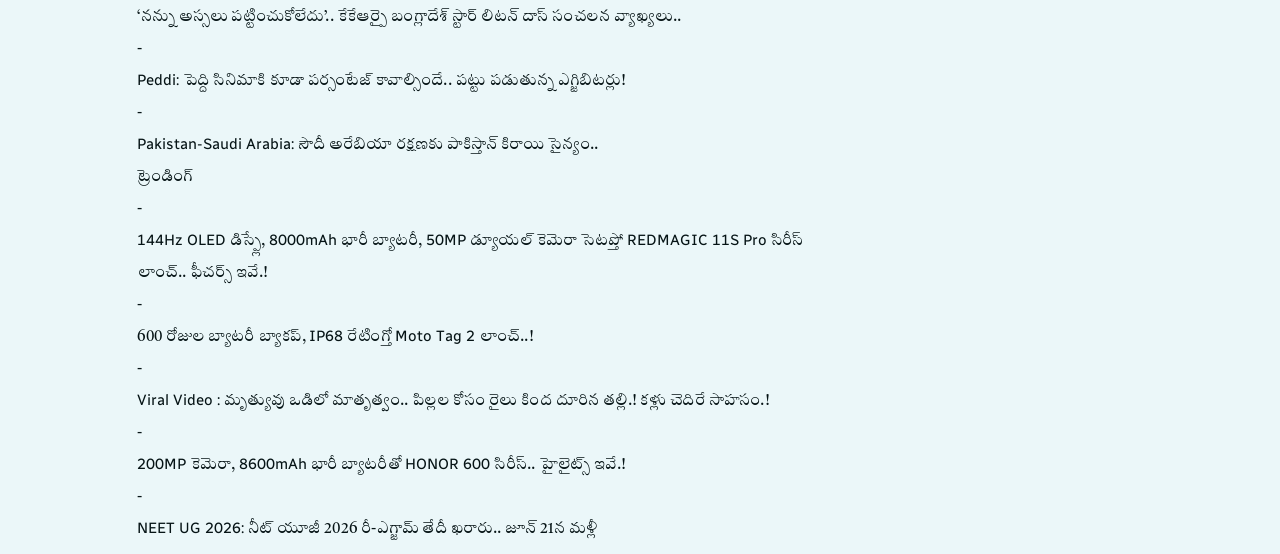‘నన్ను అస్సలు పట్టించుకోలేదు’.. కేకేఆర్పై బంగ్లాదేశ్ స్టార్ లిటన్ దాస్ సంచలన వ్యాఖ్యలు..
-
Peddi: పెద్ది సినిమాకి కూడా పర్సంటేజ్ కావాల్సిందే.. పట్టు పడుతున్న ఎగ్జిబిటర్లు!
-
Pakistan-Saudi Arabia: సౌదీ అరేబియా రక్షణకు పాకిస్తాన్ కిరాయి సైన్యం..
ట్రెండింగ్
-
144Hz OLED డిస్ప్లే, 8000mAh భారీ బ్యాటరీ, 50MP డ్యూయల్ కెమెరా సెటప్తో REDMAGIC 11S Pro సిరీస్ లాంచ్.. ఫీచర్స్ ఇవే.!
-
600 రోజుల బ్యాటరీ బ్యాకప్, IP68 రేటింగ్తో Moto Tag 2 లాంచ్..!
-
Viral Video : మృత్యువు ఒడిలో మాతృత్వం.. పిల్లల కోసం రైలు కింద దూరిన తల్లి.! కళ్లు చెదిరే సాహసం.!
-
200MP కెమెరా, 8600mAh భారీ బ్యాటరీతో HONOR 600 సిరీస్.. హైలైట్స్ ఇవే.!
-
NEET UG 2026: నీట్ యూజీ 2026 రీ-ఎగ్జామ్ తేదీ ఖరారు.. జూన్ 21న మళ్లీ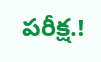పరీక్ష.!